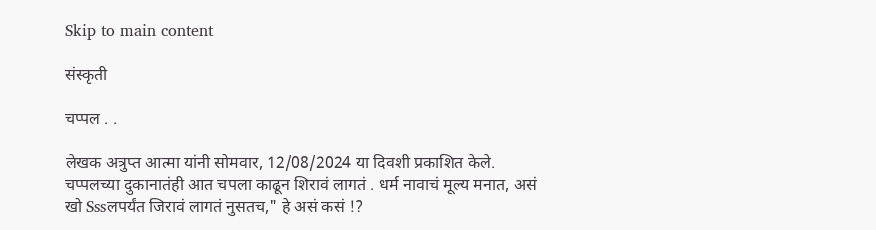Skip to main content

संस्कृती

चप्पल . .

लेखक अत्रुप्त आत्मा यांनी सोमवार, 12/08/2024 या दिवशी प्रकाशित केले.
चप्पलच्या दुकानातंही आत चपला काढून शिरावं लागतं . धर्म नावाचं मूल्य मनात, असं खो Sssलपर्यंत जिरावं लागतं नुसतच," हे असं कसं !?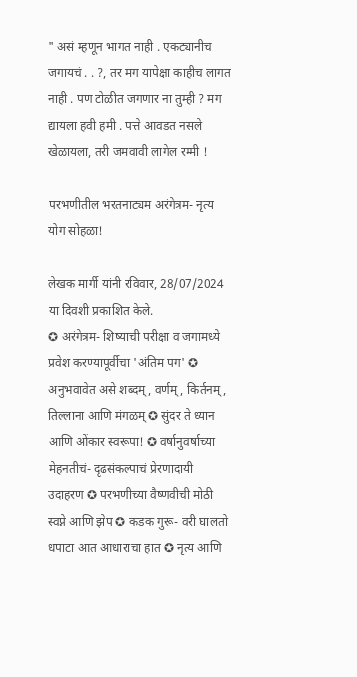" असं म्हणून भागत नाही . एकट्यानीच जगायचं . . ?, तर मग यापेक्षा काहीच लागत नाही . पण टोळीत जगणार ना तुम्ही ? मग द्यायला हवी हमी . पत्ते आवडत नसले खेळायला, तरी जमवावी लागेल रम्मी !

परभणीतील भरतनाट्यम अरंगेत्रम- नृत्य योग सोहळा!

लेखक मार्गी यांनी रविवार, 28/07/2024 या दिवशी प्रकाशित केले.
✪ अरंगेत्रम- शिष्याची परीक्षा व जगामध्ये प्रवेश करण्यापूर्वीचा 'अंतिम पग' ✪ अनुभवावेत असे शब्दम्, वर्णम्, किर्तनम्, तिल्लाना आणि मंगळम् ✪ सुंदर ते ध्यान आणि ओंकार स्वरूपा! ✪ वर्षानुवर्षाच्या मेहनतीचं- दृढसंकल्पाचं प्रेरणादायी उदाहरण ✪ परभणीच्या वैष्णवीची मोठी स्वप्ने आणि झेप ✪ कडक गुरू- वरी घालतो धपाटा आत आधाराचा हात ✪ नृत्य आणि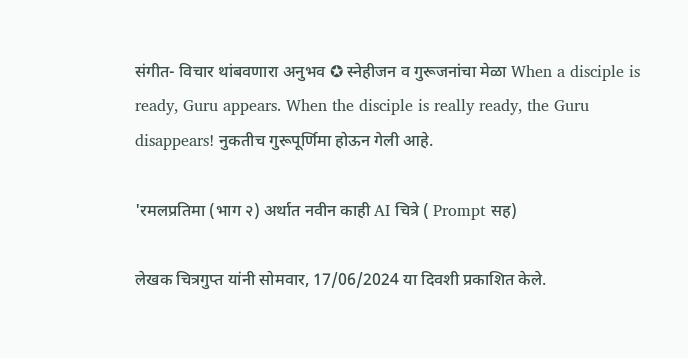संगीत- विचार थांबवणारा अनुभव ✪ स्नेहीजन व गुरूजनांचा मेळा When a disciple is ready, Guru appears. When the disciple is really ready, the Guru disappears! नुकतीच गुरूपूर्णिमा होऊन गेली आहे.

'रमलप्रतिमा (भाग २) अर्थात नवीन काही AI चित्रे ( Prompt सह)

लेखक चित्रगुप्त यांनी सोमवार, 17/06/2024 या दिवशी प्रकाशित केले.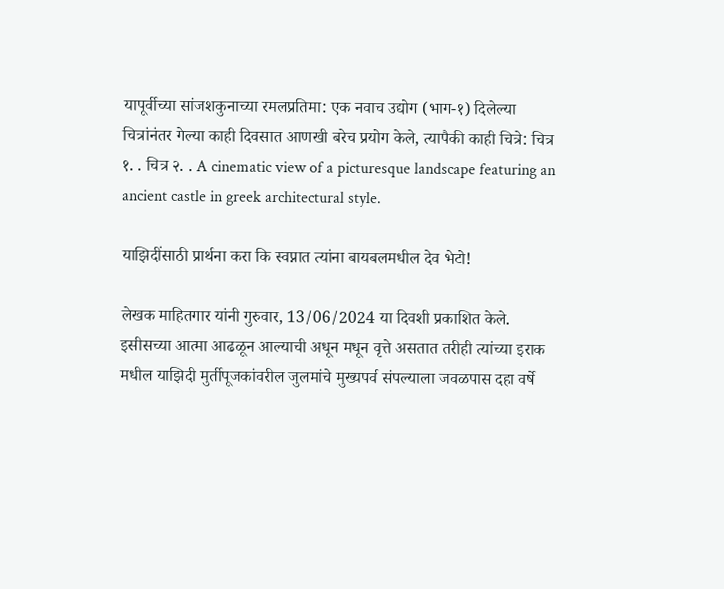यापूर्वीच्या सांजशकुनाच्या रमलप्रतिमा: एक नवाच उद्योग (भाग-१) दिलेल्या चित्रांनंतर गेल्या काही दिवसात आणखी बरेच प्रयोग केले, त्यापैकी काही चित्रे: चित्र १. . चित्र २. . A cinematic view of a picturesque landscape featuring an ancient castle in greek architectural style.

याझिदींसाठी प्रार्थना करा कि स्वप्नात त्यांना बायबलमधील देव भेटो!

लेखक माहितगार यांनी गुरुवार, 13/06/2024 या दिवशी प्रकाशित केले.
इसीसच्या आत्मा आढळून आल्याची अधून मधून वृत्ते असतात तरीही त्यांच्या इराक मधील याझिदी मुर्तीपूजकांवरील जुलमांचे मुख्यपर्व संपल्याला जवळपास दहा वर्षे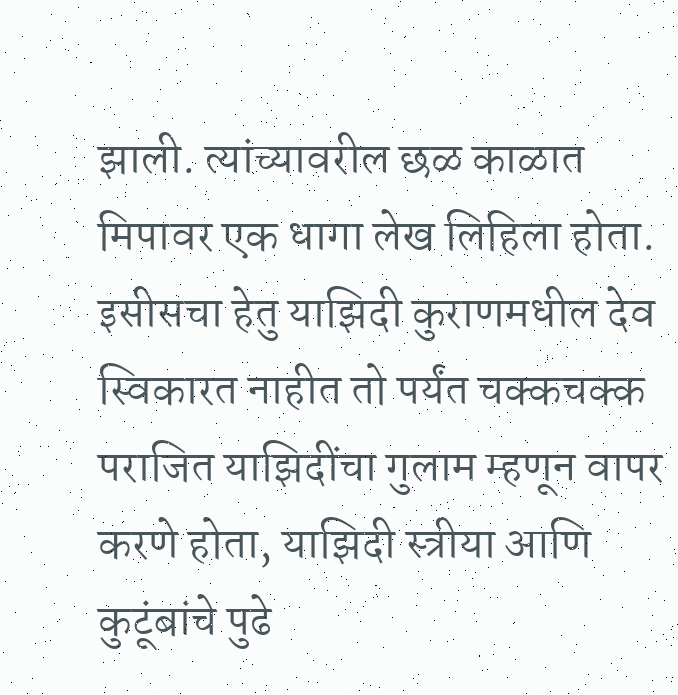झाली. त्यांच्यावरील छळ काळात मिपावर एक धागा लेख लिहिला होता. इसीसचा हेतु याझिदी कुराणमधील देव स्विकारत नाहीत तो पर्यंत चक्कचक्क पराजित याझिदींचा गुलाम म्हणून वापर करणे होता, याझिदी स्त्रीया आणि कुटूंबांचे पुढे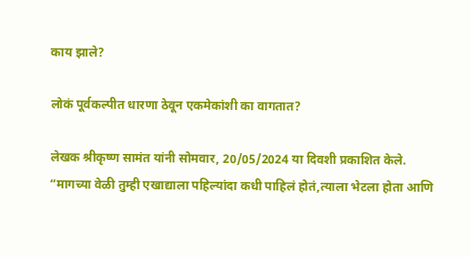काय झाले?

लोकं पूर्वकल्पीत धारणा ठेवून एकमेकांशी का वागतात?

लेखक श्रीकृष्ण सामंत यांनी सोमवार, 20/05/2024 या दिवशी प्रकाशित केले.
“मागच्या वेळी तुम्ही एखाद्याला पहिल्यांदा कधी पाहिलं होतं,त्याला भेटला होता आणि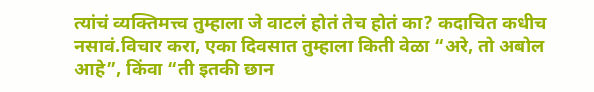त्यांचं व्यक्तिमत्त्व तुम्हाला जे वाटलं होतं तेच होतं का? कदाचित कधीच नसावं.विचार करा, एका दिवसात तुम्हाला किती वेळा “अरे, तो अबोल आहे”, किंवा “ती इतकी छान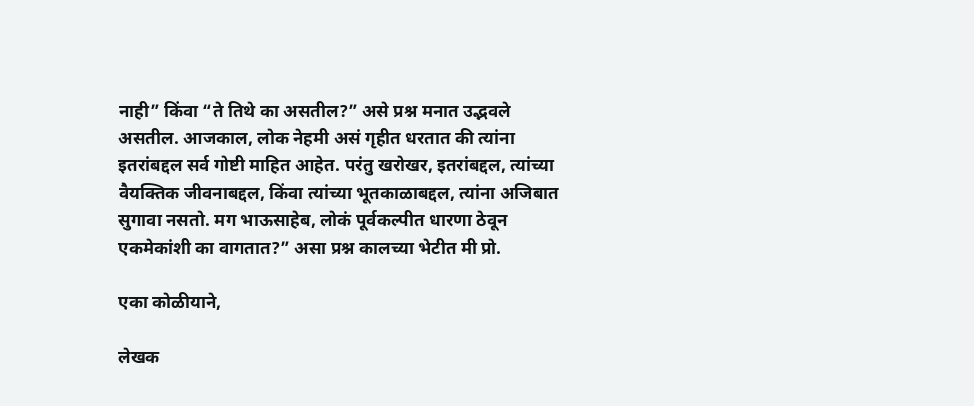नाही” किंवा “ते तिथे का असतील?” असे प्रश्न मनात उद्भवले असतील. आजकाल, लोक नेहमी असं गृहीत धरतात की त्यांना इतरांबद्दल सर्व गोष्टी माहित आहेत. परंतु खरोखर, इतरांबद्दल, त्यांच्या वैयक्तिक जीवनाबद्दल, किंवा त्यांच्या भूतकाळाबद्दल, त्यांना अजिबात सुगावा नसतो. मग भाऊसाहेब, लोकं पूर्वकल्पीत धारणा ठेवून एकमेकांशी का वागतात?” असा प्रश्न कालच्या भेटीत मी प्रो.

एका कोळीयाने,

लेखक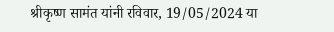श्रीकृष्ण सामंत यांनी रविवार, 19/05/2024 या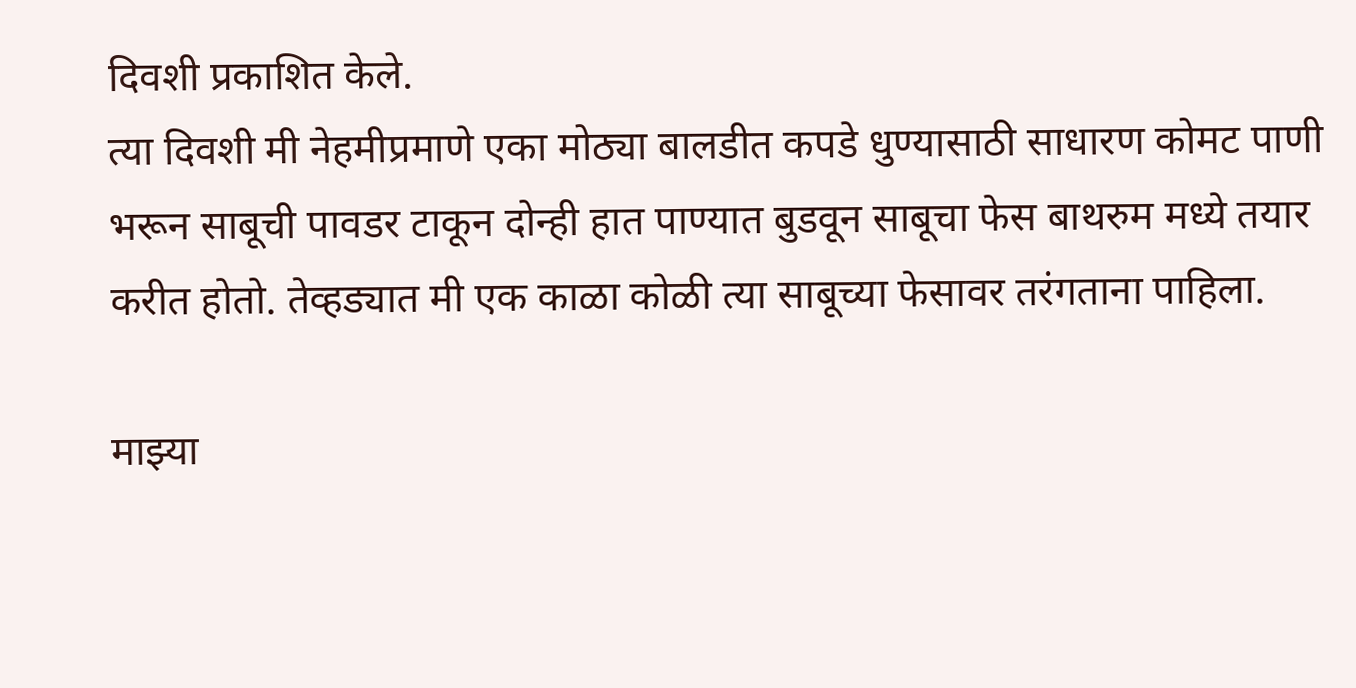दिवशी प्रकाशित केले.
त्या दिवशी मी नेहमीप्रमाणे एका मोठ्या बालडीत कपडे धुण्यासाठी साधारण कोमट पाणी भरून साबूची पावडर टाकून दोन्ही हात पाण्यात बुडवून साबूचा फेस बाथरुम मध्ये तयार करीत होतो. तेव्हड्यात मी एक काळा कोळी त्या साबूच्या फेसावर तरंगताना पाहिला.

माझ्या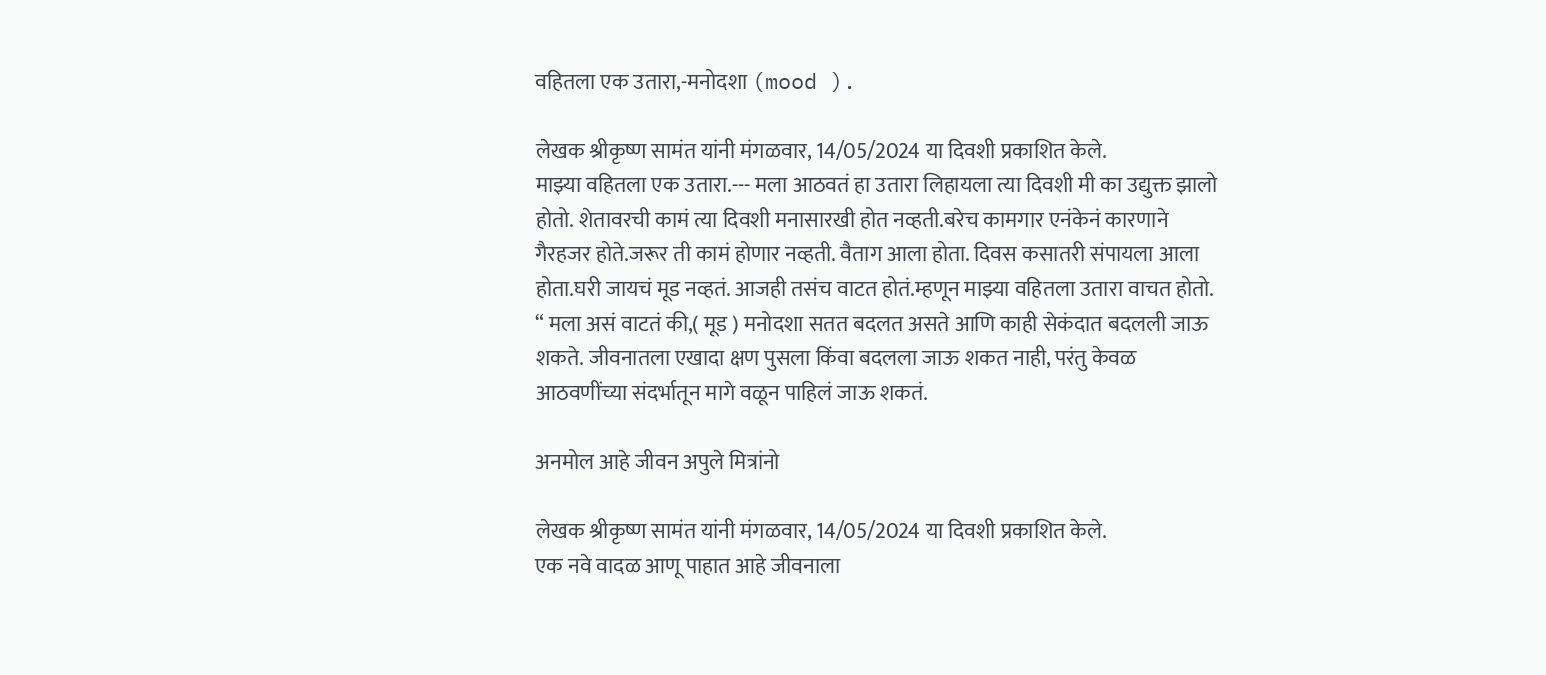वहितला एक उतारा,-मनोदशा (mood ).

लेखक श्रीकृष्ण सामंत यांनी मंगळवार, 14/05/2024 या दिवशी प्रकाशित केले.
माझ्या वहितला एक उतारा.--- मला आठवतं हा उतारा लिहायला त्या दिवशी मी का उद्युक्त झालो होतो. शेतावरची कामं त्या दिवशी मनासारखी होत नव्हती.बरेच कामगार एनंकेनं कारणाने गैरहजर होते.जरूर ती कामं होणार नव्हती. वैताग आला होता. दिवस कसातरी संपायला आला होता.घरी जायचं मूड नव्हतं. आजही तसंच वाटत होतं.म्हणून माझ्या वहितला उतारा वाचत होतो. “ मला असं वाटतं की,( मूड ) मनोदशा सतत बदलत असते आणि काही सेकंदात बदलली जाऊ शकते. जीवनातला एखादा क्षण पुसला किंवा बदलला जाऊ शकत नाही, परंतु केवळ आठवणींच्या संदर्भातून मागे वळून पाहिलं जाऊ शकतं.

अनमोल आहे जीवन अपुले मित्रांनो

लेखक श्रीकृष्ण सामंत यांनी मंगळवार, 14/05/2024 या दिवशी प्रकाशित केले.
एक नवे वादळ आणू पाहात आहे जीवनाला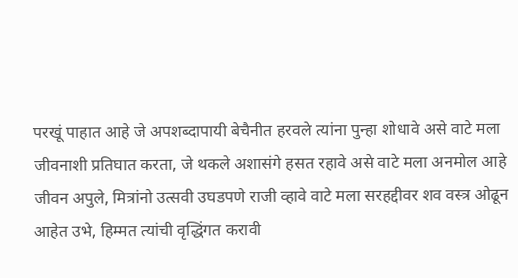परखूं पाहात आहे जे अपशब्दापायी बेचैनीत हरवले त्यांना पुन्हा शोधावे असे वाटे मला जीवनाशी प्रतिघात करता, जे थकले अशासंगे हसत रहावे असे वाटे मला अनमोल आहे जीवन अपुले, मित्रांनो उत्सवी उघडपणे राजी व्हावे वाटे मला सरहद्दीवर शव वस्त्र ओढून आहेत उभे, हिम्मत त्यांची वृद्धिंगत करावी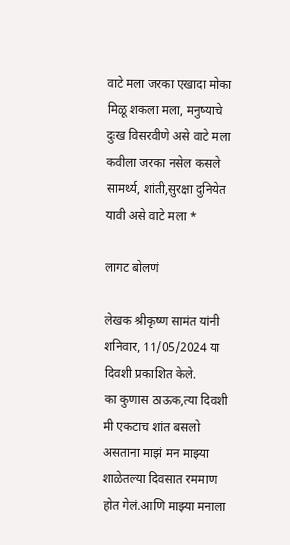वाटे मला जरका एखादा मोका मिळू शकला मला, मनुष्याचे दुःख विसरवीणे असे वाटे मला कवीला जरका नसेल कसले सामर्थ्य, शांती,सुरक्षा दुनियेत यावी असे वाटे मला *

लागट बोलणं

लेखक श्रीकृष्ण सामंत यांनी शनिवार, 11/05/2024 या दिवशी प्रकाशित केले.
का कुणास ठाऊक,त्या दिवशी मी एकटाच शांत बसलो असताना माझं मन माझ्या शाळेतल्या दिवसात रममाण होत गेलं.आणि माझ्या मनाला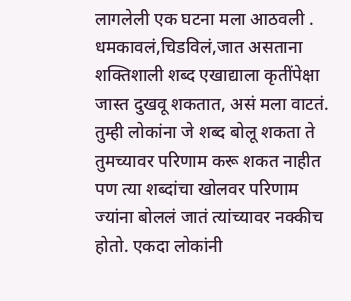लागलेली एक घटना मला आठवली . धमकावलं,चिडविलं,जात असताना शक्तिशाली शब्द एखाद्याला कृतींपेक्षा जास्त दुखवू शकतात, असं मला वाटतं. तुम्ही लोकांना जे शब्द बोलू शकता ते तुमच्यावर परिणाम करू शकत नाहीत पण त्या शब्दांचा खोलवर परिणाम ज्यांना बोललं जातं त्यांच्यावर नक्कीच होतो. एकदा लोकांनी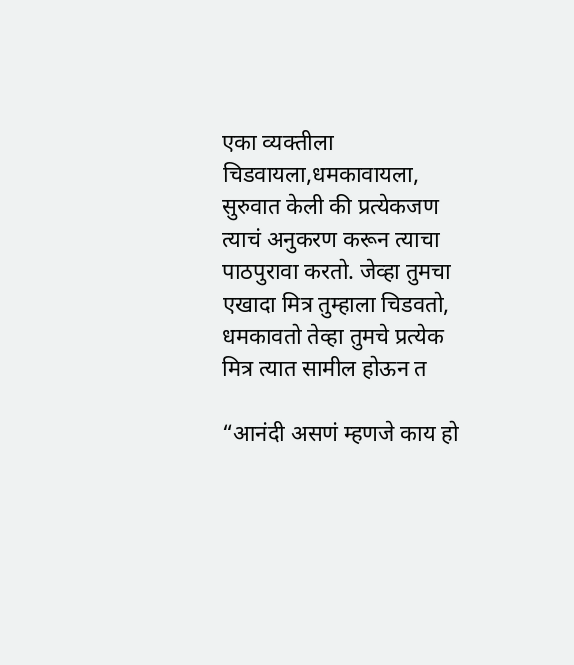एका व्यक्तीला चिडवायला,धमकावायला, सुरुवात केली की प्रत्येकजण त्याचं अनुकरण करून त्याचा पाठपुरावा करतो. जेव्हा तुमचा एखादा मित्र तुम्हाला चिडवतो, धमकावतो तेव्हा तुमचे प्रत्येक मित्र त्यात सामील होऊन त

“आनंदी असणं म्हणजे काय हो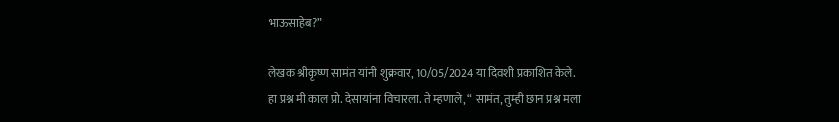भाऊसाहेब?”

लेखक श्रीकृष्ण सामंत यांनी शुक्रवार, 10/05/2024 या दिवशी प्रकाशित केले.
हा प्रश्न मी काल प्रो. देसायांना विचारला. ते म्हणाले, “ सामंत, तुम्ही छान प्रश्न मला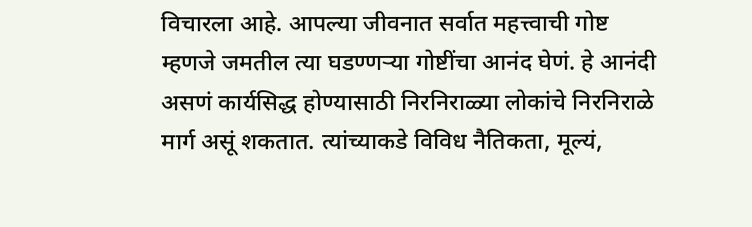विचारला आहे. आपल्या जीवनात सर्वात महत्त्वाची गोष्ट म्हणजे जमतील त्या घडण्णऱ्या गोष्टींचा आनंद घेणं. हे आनंदी असणं कार्यसिद्ध होण्यासाठी निरनिराळ्या लोकांचे निरनिराळे मार्ग असूं शकतात. त्यांच्याकडे विविध नैतिकता, मूल्यं,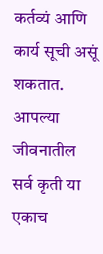कर्तव्यं आणि कार्य सूची असूं शकतात. आपल्या जीवनातील सर्व कृती या एकाच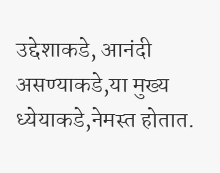उद्देशाकडे, आनंदी असण्याकडे,या मुख्य ध्येयाकडे,नेमस्त होतात.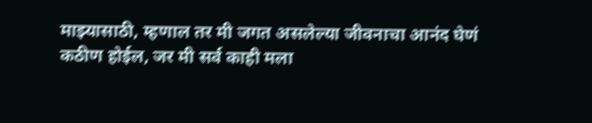माझ्यासाठी, म्हणाल तर मी जगत असलेल्या जीवनाचा आनंद घेणं कठीण होईल, जर मी सर्व काही मला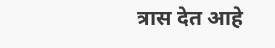त्रास देत आहे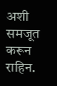अशी समजूत करून राहिन.